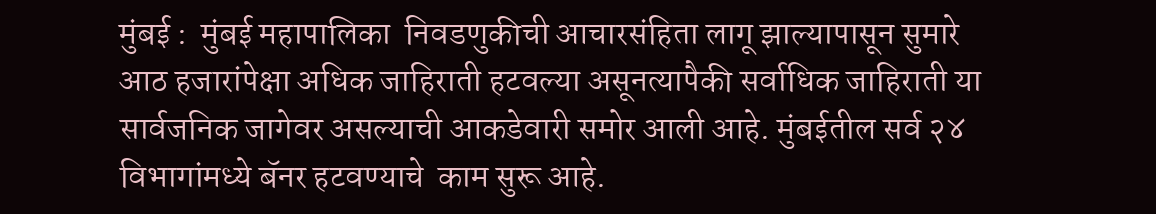मुंबई :  मुंबई महापालिका  निवडणुकीची आचारसंहिता लागू झाल्यापासून सुमारे आठ हजारांपेक्षा अधिक जाहिराती हटवल्या असूनत्यापैकी सर्वाधिक जाहिराती या सार्वजनिक जागेवर असल्याची आकडेवारी समोर आली आहे. मुंबईतील सर्व २४ विभागांमध्ये बॅनर हटवण्याचे  काम सुरू आहे.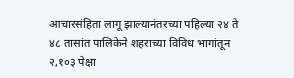आचारसंहिता लागू झाल्यानंतरच्या पहिल्या २४ ते ४८ तासांत पालिकेने शहराच्या विविध भागांतून २,१०३ पेक्षा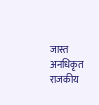जास्त अनधिकृत राजकीय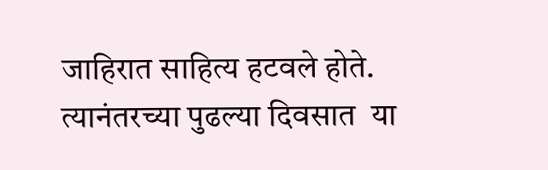जाहिरात साहित्य हटवले होते. त्यानंतरच्या पुढल्या दिवसात  या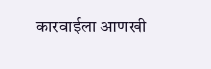कारवाईला आणखी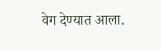वेग देण्यात आला.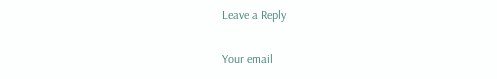Leave a Reply

Your email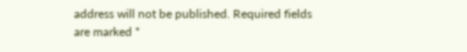address will not be published. Required fields are marked *